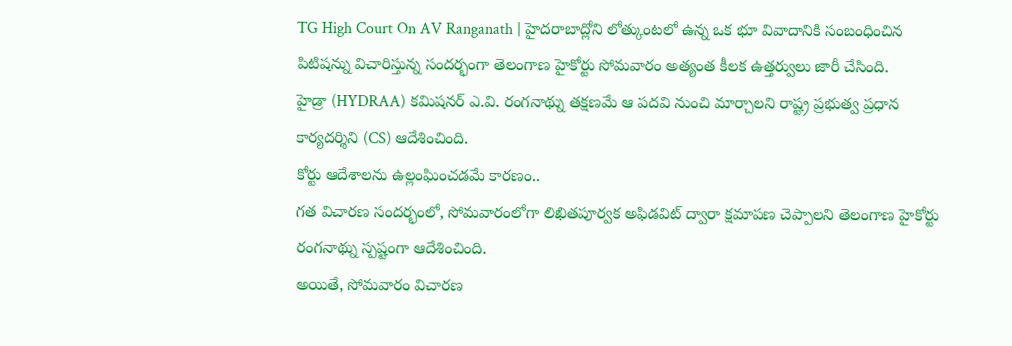TG High Court On AV Ranganath | హైదరాబాద్లోని లోత్కుంటలో ఉన్న ఒక భూ వివాదానికి సంబంధించిన పిటిషన్ను విచారిస్తున్న సందర్భంగా తెలంగాణ హైకోర్టు సోమవారం అత్యంత కీలక ఉత్తర్వులు జారీ చేసింది.
హైడ్రా (HYDRAA) కమిషనర్ ఎ.వి. రంగనాథ్ను తక్షణమే ఆ పదవి నుంచి మార్చాలని రాష్ట్ర ప్రభుత్వ ప్రధాన కార్యదర్శిని (CS) ఆదేశించింది.
కోర్టు ఆదేశాలను ఉల్లంఘించడమే కారణం..
గత విచారణ సందర్భంలో, సోమవారంలోగా లిఖితపూర్వక అఫిడవిట్ ద్వారా క్షమాపణ చెప్పాలని తెలంగాణ హైకోర్టు రంగనాథ్ను స్పష్టంగా ఆదేశించింది.
అయితే, సోమవారం విచారణ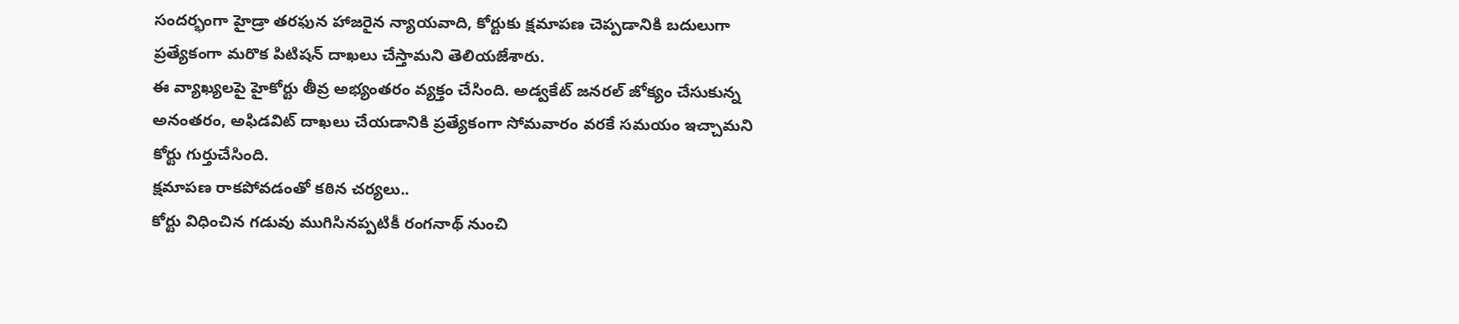సందర్భంగా హైడ్రా తరఫున హాజరైన న్యాయవాది, కోర్టుకు క్షమాపణ చెప్పడానికి బదులుగా ప్రత్యేకంగా మరొక పిటిషన్ దాఖలు చేస్తామని తెలియజేశారు.
ఈ వ్యాఖ్యలపై హైకోర్టు తీవ్ర అభ్యంతరం వ్యక్తం చేసింది. అడ్వకేట్ జనరల్ జోక్యం చేసుకున్న అనంతరం, అఫిడవిట్ దాఖలు చేయడానికి ప్రత్యేకంగా సోమవారం వరకే సమయం ఇచ్చామని కోర్టు గుర్తుచేసింది.
క్షమాపణ రాకపోవడంతో కఠిన చర్యలు..
కోర్టు విధించిన గడువు ముగిసినప్పటికీ రంగనాథ్ నుంచి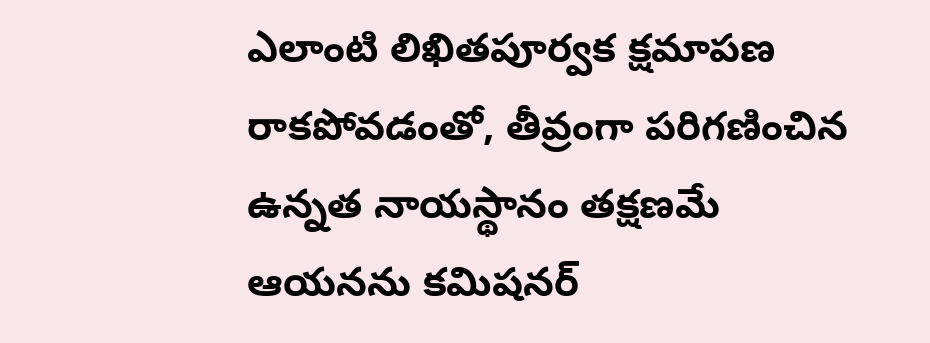ఎలాంటి లిఖితపూర్వక క్షమాపణ రాకపోవడంతో, తీవ్రంగా పరిగణించిన ఉన్నత నాయస్థానం తక్షణమే ఆయనను కమిషనర్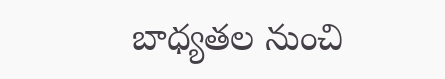బాధ్యతల నుంచి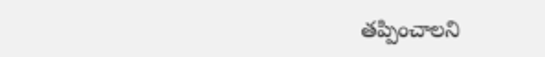తప్పించాలని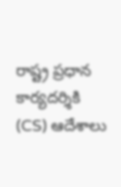రాష్ట్ర ప్రధాన కార్యదర్శికి (CS) ఆదేశాలు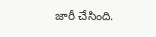జారీ చేసింది.